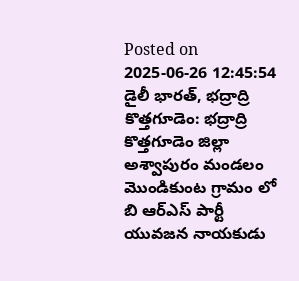Posted on 2025-06-26 12:45:54
డైలీ భారత్, భద్రాద్రి కొత్తగూడెం: భద్రాద్రి కొత్తగూడెం జిల్లా అశ్వాపురం మండలం మొండికుంట గ్రామం లో బి ఆర్ఎస్ పార్టీ యువజన నాయకుడు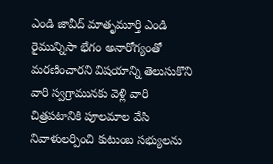ఎండి జావీద్ మాతృమూర్తి ఎండి రైమున్నిసా భేగం అనారోగ్యంతో మరణించారని విషయాన్ని తెలుసుకొని వారి స్వగ్రామునకు వెళ్లి వారి చిత్రపటానికి పూలమాల వేసి నివాళులర్పించి కుటుంబ సభ్యులను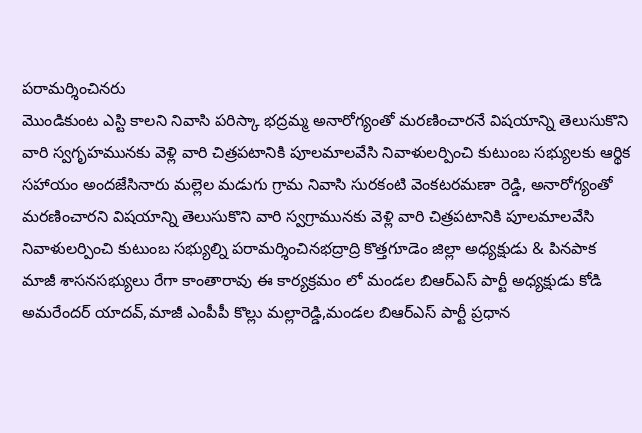పరామర్శించినరు
మొండికుంట ఎస్టి కాలని నివాసి పరిస్కా భద్రమ్మ అనారోగ్యంతో మరణించారనే విషయాన్ని తెలుసుకొని వారి స్వగృహమునకు వెళ్లి వారి చిత్రపటానికి పూలమాలవేసి నివాళులర్పించి కుటుంబ సభ్యులకు ఆర్థిక సహాయం అందజేసినారు మల్లెల మడుగు గ్రామ నివాసి సురకంటి వెంకటరమణా రెడ్డి, అనారోగ్యంతో మరణించారని విషయాన్ని తెలుసుకొని వారి స్వగ్రామునకు వెళ్లి వారి చిత్రపటానికి పూలమాలవేసి నివాళులర్పించి కుటుంబ సభ్యుల్ని పరామర్శించినభద్రాద్రి కొత్తగూడెం జిల్లా అధ్యక్షుడు & పినపాక మాజీ శాసనసభ్యులు రేగా కాంతారావు ఈ కార్యక్రమం లో మండల బిఆర్ఎస్ పార్టీ అధ్యక్షుడు కోడి అమరేందర్ యాదవ్,మాజీ ఎంపీపీ కొల్లు మల్లారెడ్డి,మండల బిఆర్ఎస్ పార్టీ ప్రధాన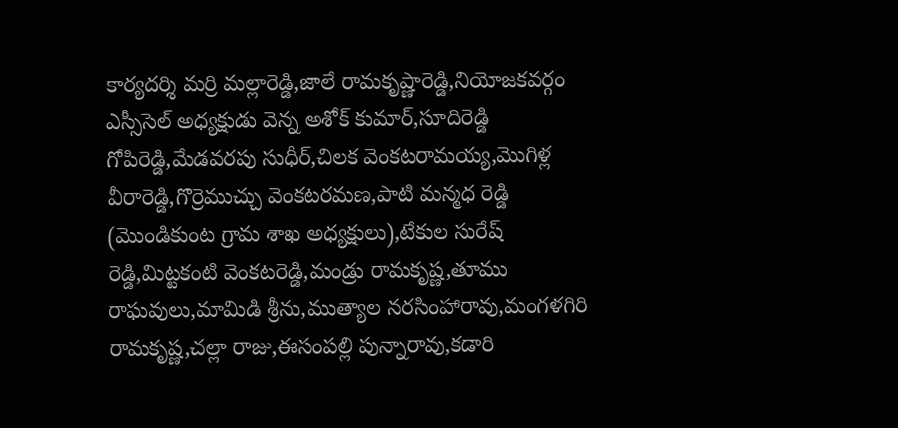కార్యదర్శి మర్రి మల్లారెడ్డి,జాలే రామకృష్ణారెడ్డి,నియోజకవర్గం ఎస్సీసెల్ అధ్యక్షుడు వెన్న అశోక్ కుమార్,సూదిరెడ్డి గోపిరెడ్డి,మేడవరపు సుధీర్,చిలక వెంకటరామయ్య,మొగిళ్ల వీరారెడ్డి,గొర్రెముచ్చు వెంకటరమణ,పాటి మన్మధ రెడ్డి (మొండికుంట గ్రామ శాఖ అధ్యక్షులు),టేకుల సురేష్ రెడ్డి,మిట్టకంటి వెంకటరెడ్డి,మండ్రు రామకృష్ణ,తూము రాఘవులు,మామిడి శ్రీను,ముత్యాల నరసింహారావు,మంగళగిరి రామకృష్ణ,చల్లా రాజు,ఈసంపల్లి పున్నారావు,కడారి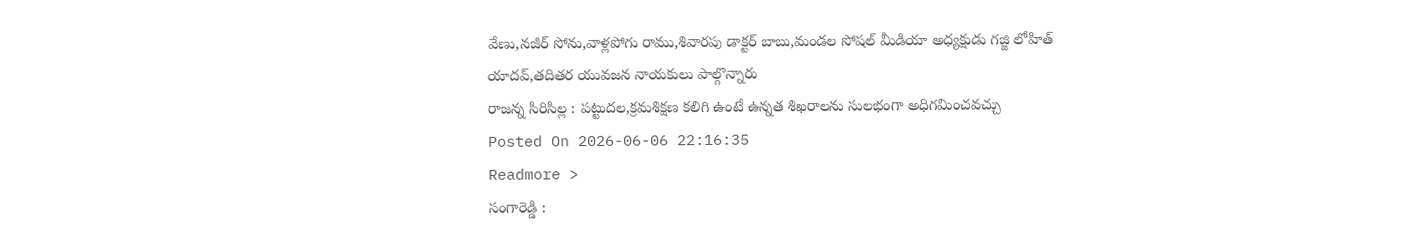వేణు,నజీర్ సోను,వాళ్లపోగు రాము,శివారపు డాక్టర్ బాబు,మండల సోషల్ మీడియా అధ్యక్షుడు గజ్జి లోహిత్ యాదవ్,తదితర యువజన నాయకులు పాల్గొన్నారు
రాజన్న సిరిసిల్ల : పట్టుదల,క్రమశిక్షణ కలిగి ఉంటే ఉన్నత శిఖరాలను సులభంగా అధిగమించవచ్చు
Posted On 2026-06-06 22:16:35
Readmore >
సంగారెడ్డి :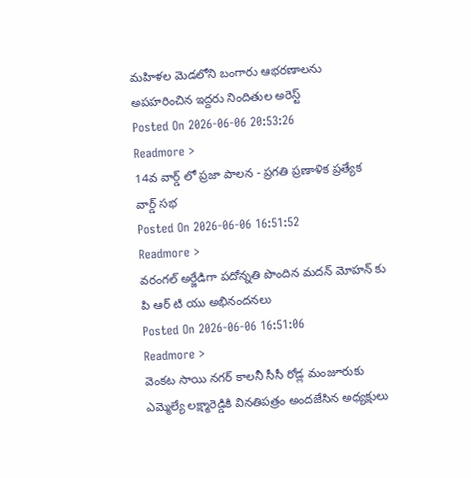మహిళల మెడలోని బంగారు ఆభరణాలను అపహరించిన ఇద్దరు నిందితుల అరెస్ట్
Posted On 2026-06-06 20:53:26
Readmore >
14వ వార్డ్ లో ప్రజా పాలన - ప్రగతి ప్రణాళిక ప్రత్యేక వార్డ్ సభ
Posted On 2026-06-06 16:51:52
Readmore >
వరంగల్ అర్జేడిగా పదోన్నతి పొందిన మదన్ మోహన్ కు పి ఆర్ టి యు అభినందనలు
Posted On 2026-06-06 16:51:06
Readmore >
వెంకట సాయి నగర్ కాలనీ సీసీ రోడ్ల మంజూరుకు ఎమ్మెల్యే లక్ష్మారెడ్డికి వినతిపత్రం అందజేసిన అధ్యక్షులు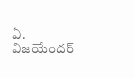ఏ. విజయేందర్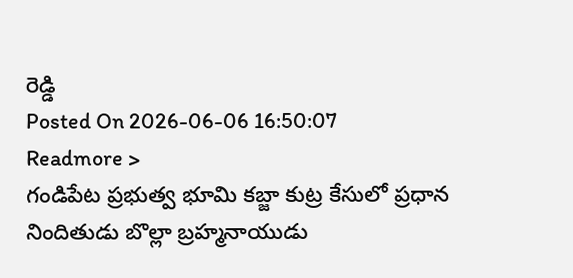రెడ్డి
Posted On 2026-06-06 16:50:07
Readmore >
గండిపేట ప్రభుత్వ భూమి కబ్జా కుట్ర కేసులో ప్రధాన నిందితుడు బొల్లా బ్రహ్మనాయుడు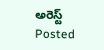అరెస్ట్
Posted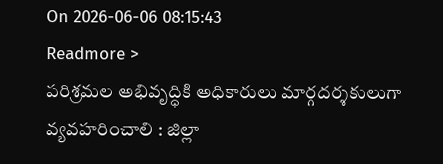On 2026-06-06 08:15:43
Readmore >
పరిశ్రమల అభివృద్ధికి అధికారులు మార్గదర్శకులుగా వ్యవహరించాలి : జిల్లా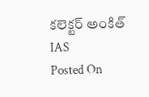కలెక్టర్ అంకిత్ IAS
Posted On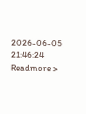2026-06-05 21:46:24
Readmore >